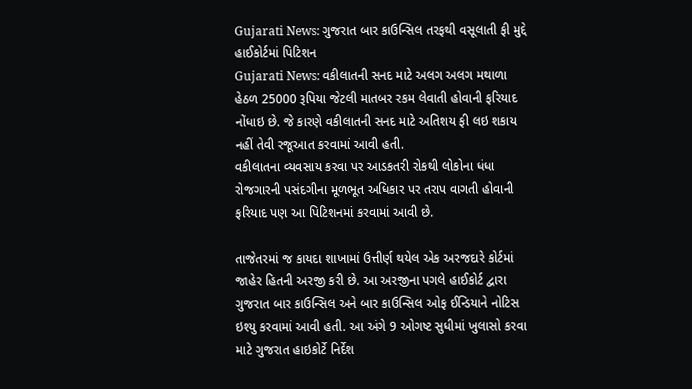Gujarati News: ગુજરાત બાર કાઉન્સિલ તરફથી વસૂલાતી ફી મુદ્દે હાઈકોર્ટમાં પિટિશન
Gujarati News: વકીલાતની સનદ માટે અલગ અલગ મથાળા હેઠળ 25000 રૂપિયા જેટલી માતબર રકમ લેવાતી હોવાની ફરિયાદ નોંધાઇ છે. જે કારણે વકીલાતની સનદ માટે અતિશય ફી લઇ શકાય નહીં તેવી રજૂઆત કરવામાં આવી હતી.
વકીલાતના વ્યવસાય કરવા પર આડકતરી રોકથી લોકોના ધંધા રોજગારની પસંદગીના મૂળભૂત અધિકાર પર તરાપ વાગતી હોવાની ફરિયાદ પણ આ પિટિશનમાં કરવામાં આવી છે.

તાજેતરમાં જ કાયદા શાખામાં ઉત્તીર્ણ થયેલ એક અરજદારે કોર્ટમાં જાહેર હિતની અરજી કરી છે. આ અરજીના પગલે હાઈકોર્ટ દ્વારા ગુજરાત બાર કાઉન્સિલ અને બાર કાઉન્સિલ ઓફ ઈન્ડિયાને નોટિસ ઇશ્યુ કરવામાં આવી હતી. આ અંગે 9 ઓગષ્ટ સુધીમાં ખુલાસો કરવા માટે ગુજરાત હાઇકોર્ટે નિર્દેશ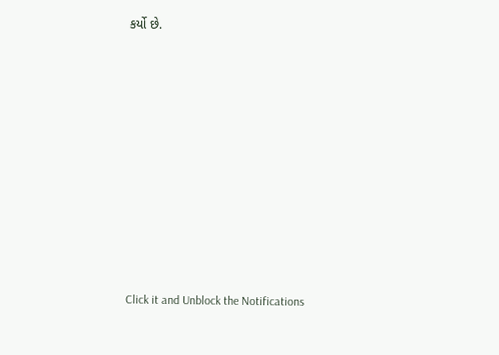કર્યો છે.












Click it and Unblock the Notifications